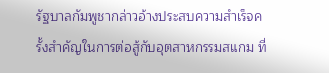รัฐบาลกัมพูชากล่าวอ้างประสบความสำเร็จครั้งสำคัญในการต่อสู้กับอุตสาหกรรมสแกม ที่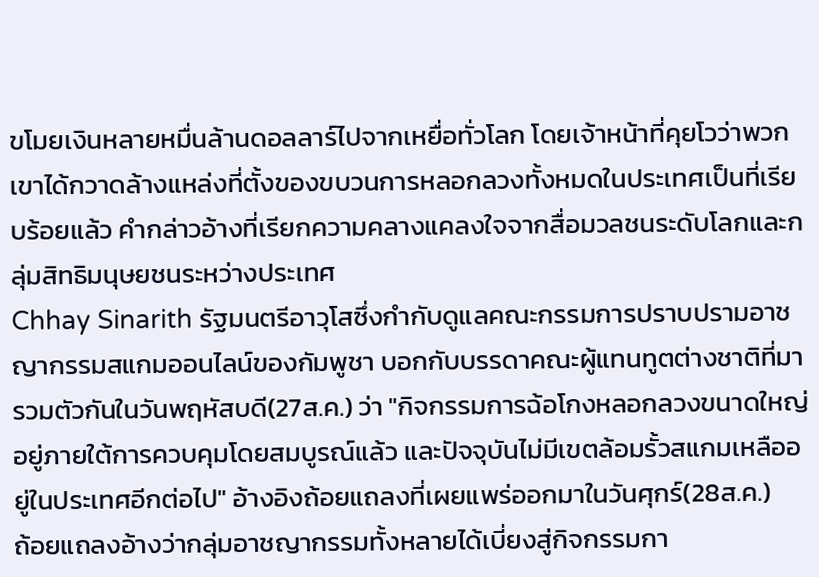ขโมยเงินหลายหมื่นล้านดอลลาร์ไปจากเหยื่อทั่วโลก โดยเจ้าหน้าที่คุยโวว่าพวกเขาได้กวาดล้างแหล่งที่ตั้งของขบวนการหลอกลวงทั้งหมดในประเทศเป็นที่เรียบร้อยแล้ว คำกล่าวอ้างที่เรียกความคลางแคลงใจจากสื่อมวลชนระดับโลกและกลุ่มสิทธิมนุษยชนระหว่างประเทศ
Chhay Sinarith รัฐมนตรีอาวุโสซึ่งกำกับดูแลคณะกรรมการปราบปรามอาชญากรรมสแกมออนไลน์ของกัมพูชา บอกกับบรรดาคณะผู้แทนทูตต่างชาติที่มารวมตัวกันในวันพฤหัสบดี(27ส.ค.) ว่า "กิจกรรมการฉ้อโกงหลอกลวงขนาดใหญ่อยู่ภายใต้การควบคุมโดยสมบูรณ์แล้ว และปัจจุบันไม่มีเขตล้อมรั้วสแกมเหลืออยู่ในประเทศอีกต่อไป" อ้างอิงถ้อยแถลงที่เผยแพร่ออกมาในวันศุกร์(28ส.ค.)
ถ้อยแถลงอ้างว่ากลุ่มอาชญากรรมทั้งหลายได้เบี่ยงสู่กิจกรรมกา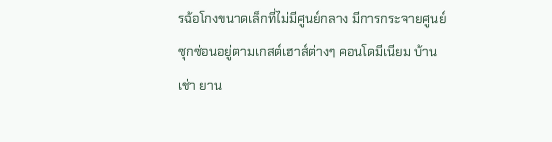รฉ้อโกงขนาดเล็กที่ไม่มีศูนย์กลาง มีการกระจายศูนย์ ซุกซ่อนอยู่ตามเกสต์เฮาส์ต่างๆ คอนโดมีเนียม บ้านเช่า ยาน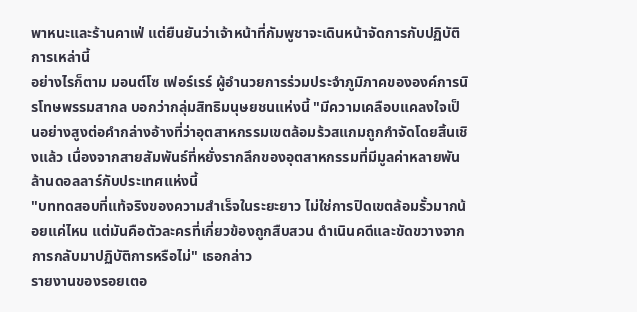พาหนะและร้านคาเฟ่ แต่ยืนยันว่าเจ้าหน้าที่กัมพูชาจะเดินหน้าจัดการกับปฏิบัติการเหล่านี้
อย่างไรก็ตาม มอนต์โซ เฟอร์เรร์ ผู้อำนวยการร่วมประจำภูมิภาคขององค์การนิรโทษพรรมสากล บอกว่ากลุ่มสิทธิมนุษยชนแห่งนี้ "มีความเคลือบแคลงใจเป็นอย่างสูงต่อคำกล่างอ้างที่ว่าอุตสาหกรรมเขตล้อมร้วสแกมถูกกำจัดโดยสิ้นเชิงแล้ว เนื่องจากสายสัมพันธ์ที่หยั่งรากลึกของอุตสาหกรรมที่มีมูลค่าหลายพันล้านดอลลาร์กับประเทศแห่งนี้
"บททดสอบที่แท้จริงของความสำเร็จในระยะยาว ไม่ใช่การปิดเขตล้อมรั้วมากน้อยแค่ไหน แต่มันคือตัวละครที่เกี่ยวข้องถูกสืบสวน ดำเนินคดีและขัดขวางจากการกลับมาปฏิบัติการหรือไม่" เธอกล่าว
รายงานของรอยเตอ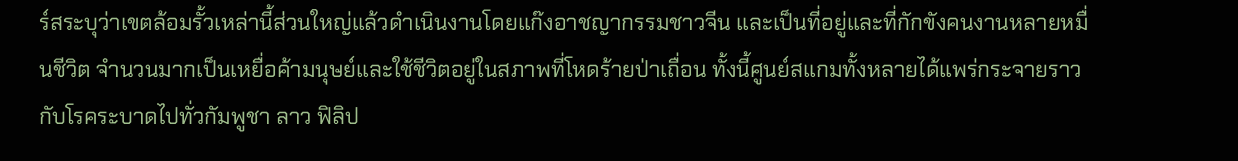ร์สระบุว่าเขตล้อมรั้วเหล่านี้ส่วนใหญ่แล้วดำเนินงานโดยแก๊งอาชญากรรมชาวจีน และเป็นที่อยู่และที่กักขังคนงานหลายหมื่นชีวิต จำนวนมากเป็นเหยื่อค้ามนุษย์และใช้ชีวิตอยู่ในสภาพที่โหดร้ายป่าเถื่อน ทั้งนี้ศูนย์สแกมทั้งหลายได้แพร่กระจายราวกับโรคระบาดไปทั่วกัมพูชา ลาว ฟิลิป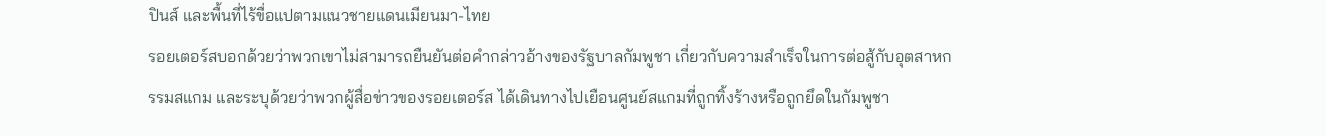ปินส์ และพื้นที่ไร้ขื่อแปตามแนวชายแดนเมียนมา-ไทย
รอยเตอร์สบอกด้วยว่าพวกเขาไม่สามารถยืนยันต่อคำกล่าวอ้างของรัฐบาลกัมพูชา เกี่ยวกับความสำเร็จในการต่อสู้กับอุตสาหกรรมสแกม และระบุด้วยว่าพวกผู้สื่อข่าวของรอยเตอร์ส ได้เดินทางไปเยือนศูนย์สแกมที่ถูกทิ้งร้างหรือถูกยึดในกัมพูชา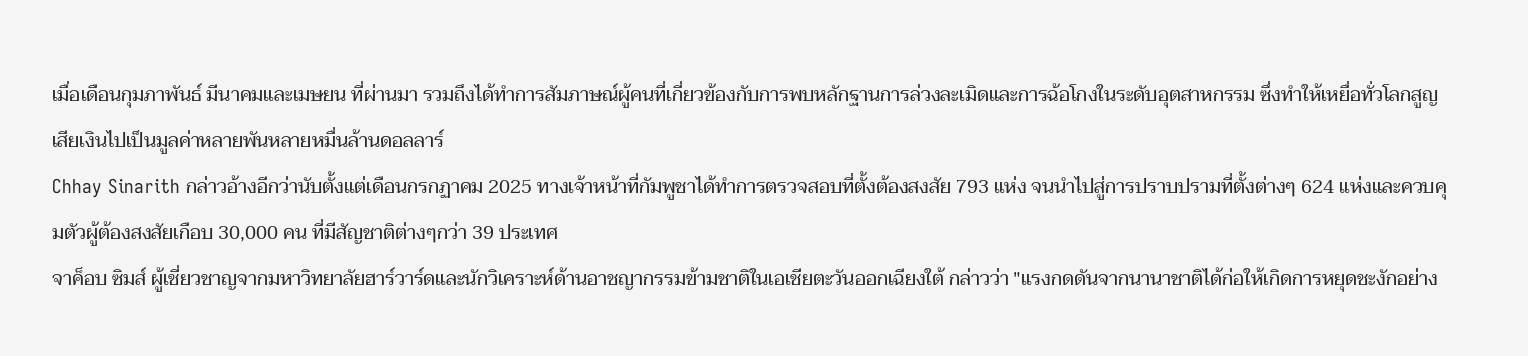เมื่อเดือนกุมภาพันธ์ มีนาคมและเมษยน ที่ผ่านมา รวมถึงได้ทำการสัมภาษณ์ผู้คนที่เกี่ยวข้องกับการพบหลักฐานการล่วงละเมิดและการฉ้อโกงในระดับอุตสาหกรรม ซึ่งทำให้เหยื่อทั่วโลกสูญเสียเงินไปเป็นมูลค่าหลายพันหลายหมื่นล้านดอลลาร์
Chhay Sinarith กล่าวอ้างอีกว่านับตั้งแต่เดือนกรกฏาคม 2025 ทางเจ้าหน้าที่กัมพูชาได้ทำการตรวจสอบที่ตั้งต้องสงสัย 793 แห่ง จนนำไปสู่การปราบปรามที่ตั้งต่างๆ 624 แห่งและควบคุมตัวผู้ต้องสงสัยเกือบ 30,000 คน ที่มีสัญชาติต่างๆกว่า 39 ประเทศ
จาค็อบ ซิมส์ ผู้เชี่ยวชาญจากมหาวิทยาลัยฮาร์วาร์ดและนักวิเคราะห์ด้านอาชญากรรมข้ามชาติในเอเชียตะวันออกเฉียงใต้ กล่าวว่า "แรงกดดันจากนานาชาติได้ก่อให้เกิดการหยุดชะงักอย่าง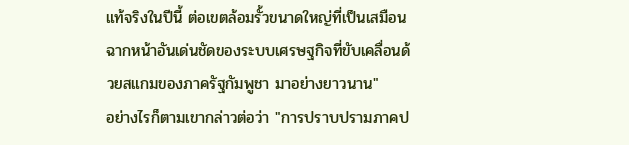แท้จริงในปีนี้ ต่อเขตล้อมรั้วขนาดใหญ่ที่เป็นเสมือนฉากหน้าอันเด่นชัดของระบบเศรษฐกิจที่ขับเคลื่อนด้วยสแกมของภาครัฐกัมพูชา มาอย่างยาวนาน"
อย่างไรก็ตามเขากล่าวต่อว่า "การปราบปรามภาคป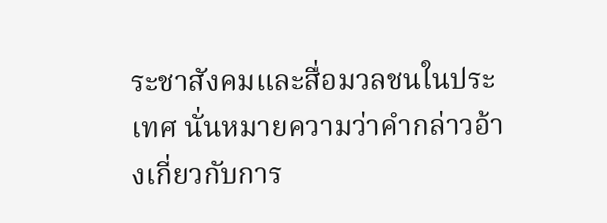ระชาสังคมและสื่อมวลชนในประเทศ นั่นหมายความว่าคำกล่าวอ้างเกี่ยวกับการ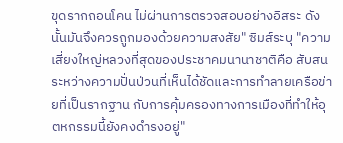ขุดรากถอนโคน ไม่ผ่านการตรวจสอบอย่างอิสระ ดังนั้นมันจึงควรถูกมองด้วยความสงสัย" ซิมส์ระบุ "ความเสี่ยงใหญ่หลวงที่สุดของประชาคมนานาชาติคือ สับสนระหว่างความปั่นป่วนที่เห็นได้ชัดและการทำลายเครือข่ายที่เป็นรากฐาน กับการคุ้มครองทางการเมืองที่ทำให้อุตหกรรมนี้ยังคงดำรงอยู่"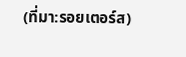(ที่มา:รอยเตอร์ส)